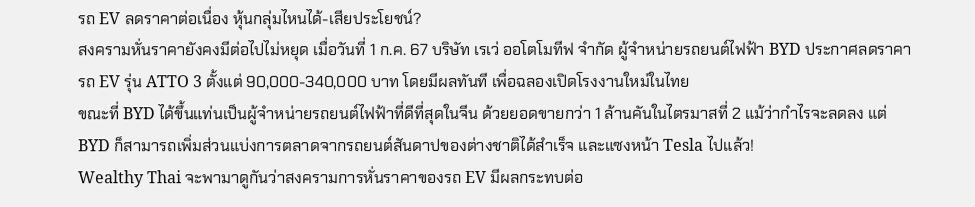รถ EV ลดราคาต่อเนื่อง หุ้นกลุ่มไหนได้-เสียประโยชน์?
สงครามหั่นราคายังคงมีต่อไปไม่หยุด เมื่อวันที่ 1 ก.ค. 67 บริษัท เรเว่ ออโตโมทีฟ จำกัด ผู้จำหน่ายรถยนต์ไฟฟ้า BYD ประกาศลดราคารถ EV รุ่น ATTO 3 ตั้งแต่ 90,000-340,000 บาท โดยมีผลทันที เพื่อฉลองเปิดโรงงานใหม่ในไทย
ขณะที่ BYD ได้ขึ้นแท่นเป็นผู้จำหน่ายรถยนต์ไฟฟ้าที่ดีที่สุดในจีน ด้วยยอดขายกว่า 1 ล้านคันในไตรมาสที่ 2 แม้ว่ากำไรจะลดลง แต่ BYD ก็สามารถเพิ่มส่วนแบ่งการตลาดจากรถยนต์สันดาปของต่างชาติได้สำเร็จ และแซงหน้า Tesla ไปแล้ว!
Wealthy Thai จะพามาดูกันว่าสงครามการหั่นราคาของรถ EV มีผลกระทบต่อ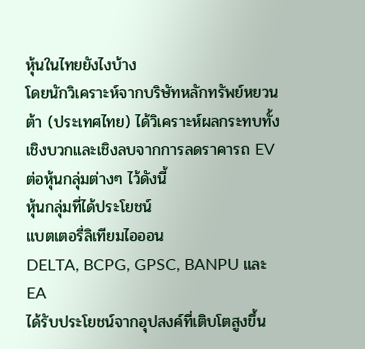หุ้นในไทยยังไงบ้าง
โดยนักวิเคราะห์จากบริษัทหลักทรัพย์หยวนต้า (ประเทศไทย) ได้วิเคราะห์ผลกระทบทั้งเชิงบวกและเชิงลบจากการลดราคารถ EV ต่อหุ้นกลุ่มต่างๆ ไว้ดังนี้
หุ้นกลุ่มที่ได้ประโยชน์
แบตเตอรี่ลิเทียมไอออน
DELTA, BCPG, GPSC, BANPU และ EA
ได้รับประโยชน์จากอุปสงค์ที่เติบโตสูงขึ้น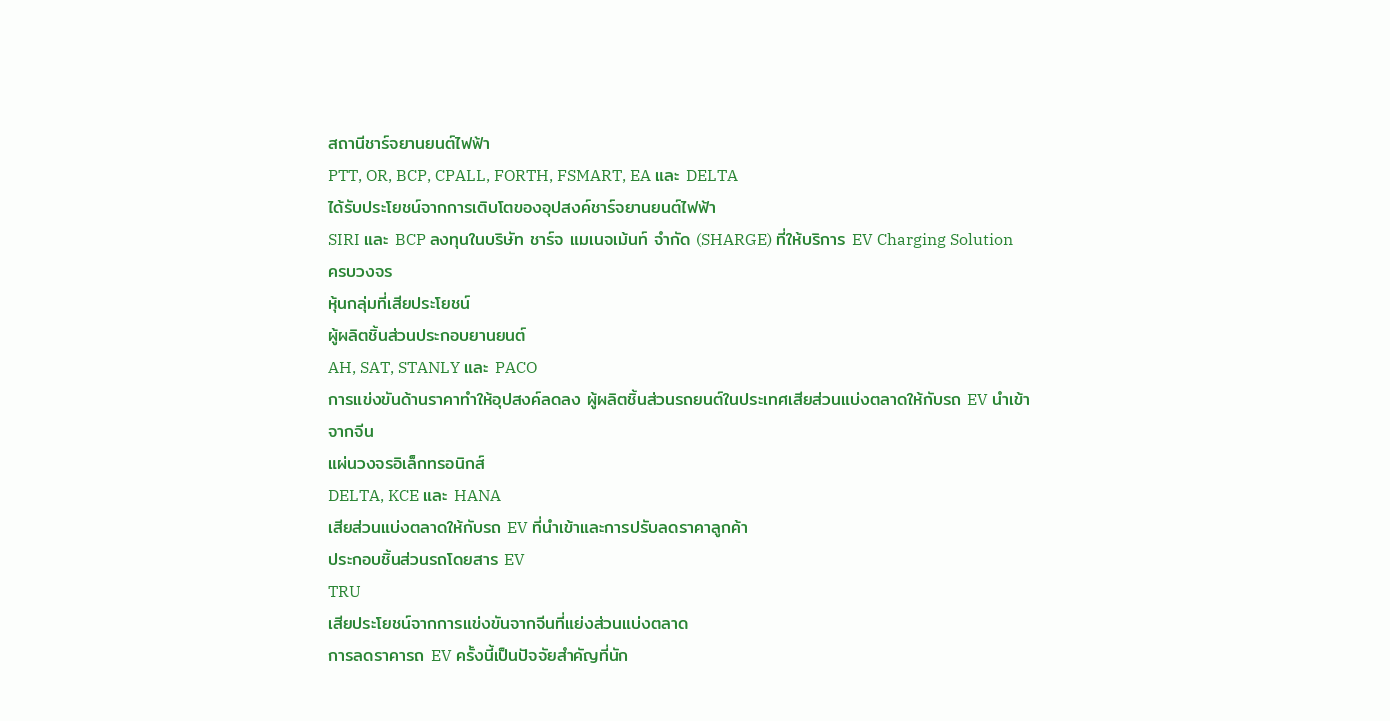สถานีชาร์จยานยนต์ไฟฟ้า
PTT, OR, BCP, CPALL, FORTH, FSMART, EA และ DELTA
ได้รับประโยชน์จากการเติบโตของอุปสงค์ชาร์จยานยนต์ไฟฟ้า
SIRI และ BCP ลงทุนในบริษัท ชาร์จ แมเนจเม้นท์ จำกัด (SHARGE) ที่ให้บริการ EV Charging Solution ครบวงจร
หุ้นกลุ่มที่เสียประโยชน์
ผู้ผลิตชิ้นส่วนประกอบยานยนต์
AH, SAT, STANLY และ PACO
การแข่งขันด้านราคาทำให้อุปสงค์ลดลง ผู้ผลิตชิ้นส่วนรถยนต์ในประเทศเสียส่วนแบ่งตลาดให้กับรถ EV นำเข้าจากจีน
แผ่นวงจรอิเล็กทรอนิกส์
DELTA, KCE และ HANA
เสียส่วนแบ่งตลาดให้กับรถ EV ที่นำเข้าและการปรับลดราคาลูกค้า
ประกอบชิ้นส่วนรถโดยสาร EV
TRU
เสียประโยชน์จากการแข่งขันจากจีนที่แย่งส่วนแบ่งตลาด
การลดราคารถ EV ครั้งนี้เป็นปัจจัยสำคัญที่นัก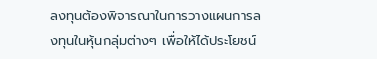ลงทุนต้องพิจารณาในการวางแผนการลงทุนในหุ้นกลุ่มต่างๆ เพื่อให้ได้ประโยชน์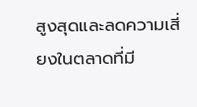สูงสุดและลดความเสี่ยงในตลาดที่มี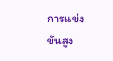การแข่งขันสูง